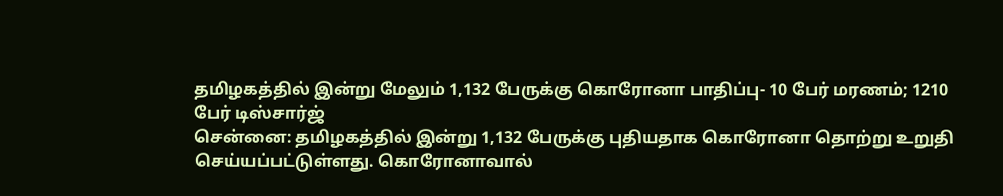தமிழகத்தில் இன்று மேலும் 1,132 பேருக்கு கொரோனா பாதிப்பு- 10 பேர் மரணம்; 1210 பேர் டிஸ்சார்ஜ்
சென்னை: தமிழகத்தில் இன்று 1,132 பேருக்கு புதியதாக கொரோனா தொற்று உறுதி செய்யப்பட்டுள்ளது. கொரோனாவால்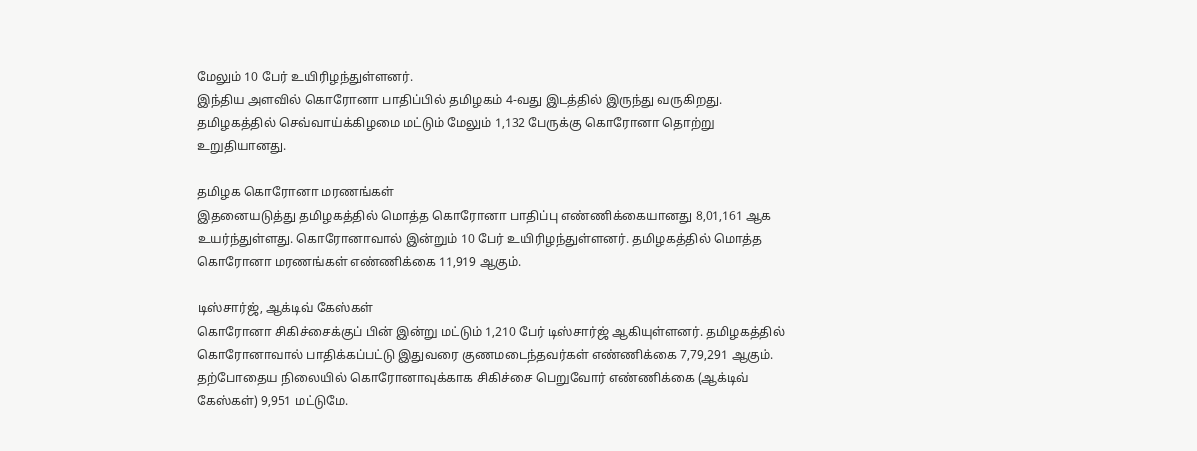மேலும் 10 பேர் உயிரிழந்துள்ளனர்.
இந்திய அளவில் கொரோனா பாதிப்பில் தமிழகம் 4-வது இடத்தில் இருந்து வருகிறது. தமிழகத்தில் செவ்வாய்க்கிழமை மட்டும் மேலும் 1,132 பேருக்கு கொரோனா தொற்று உறுதியானது.

தமிழக கொரோனா மரணங்கள்
இதனையடுத்து தமிழகத்தில் மொத்த கொரோனா பாதிப்பு எண்ணிக்கையானது 8,01,161 ஆக உயர்ந்துள்ளது. கொரோனாவால் இன்றும் 10 பேர் உயிரிழந்துள்ளனர். தமிழகத்தில் மொத்த கொரோனா மரணங்கள் எண்ணிக்கை 11,919 ஆகும்.

டிஸ்சார்ஜ், ஆக்டிவ் கேஸ்கள்
கொரோனா சிகிச்சைக்குப் பின் இன்று மட்டும் 1,210 பேர் டிஸ்சார்ஜ் ஆகியுள்ளனர். தமிழகத்தில் கொரோனாவால் பாதிக்கப்பட்டு இதுவரை குணமடைந்தவர்கள் எண்ணிக்கை 7,79,291 ஆகும். தற்போதைய நிலையில் கொரோனாவுக்காக சிகிச்சை பெறுவோர் எண்ணிக்கை (ஆக்டிவ் கேஸ்கள்) 9,951 மட்டுமே.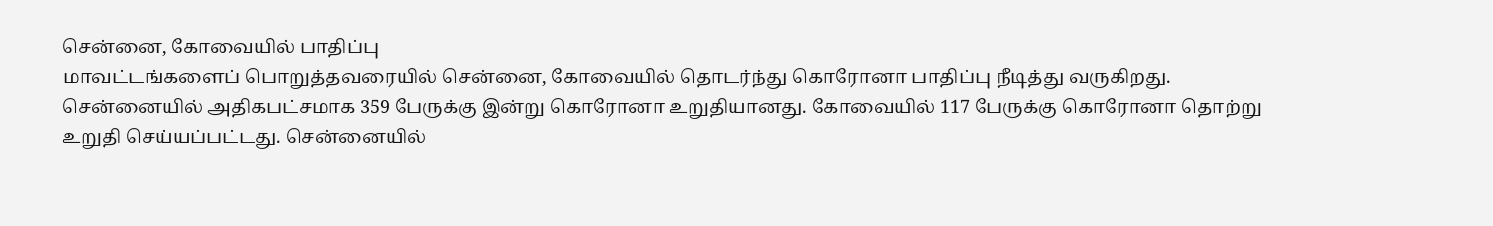சென்னை, கோவையில் பாதிப்பு
மாவட்டங்களைப் பொறுத்தவரையில் சென்னை, கோவையில் தொடர்ந்து கொரோனா பாதிப்பு நீடித்து வருகிறது. சென்னையில் அதிகபட்சமாக 359 பேருக்கு இன்று கொரோனா உறுதியானது. கோவையில் 117 பேருக்கு கொரோனா தொற்று உறுதி செய்யப்பட்டது. சென்னையில்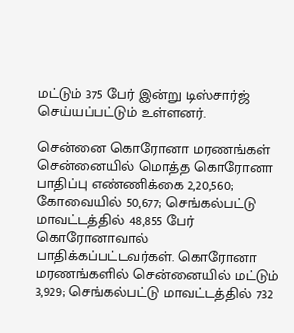மட்டும் 375 பேர் இன்று டிஸ்சார்ஜ் செய்யப்பட்டும் உள்ளனர்.

சென்னை கொரோனா மரணங்கள்
சென்னையில் மொத்த கொரோனா பாதிப்பு எண்ணிக்கை 2,20,560; கோவையில் 50,677; செங்கல்பட்டு மாவட்டத்தில் 48,855 பேர் கொரோனாவால் பாதிக்கப்பட்டவர்கள். கொரோனா மரணங்களில் சென்னையில் மட்டும் 3,929; செங்கல்பட்டு மாவட்டத்தில் 732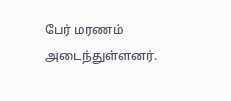பேர் மரணம் அடைந்துள்ளனர்.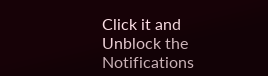Click it and Unblock the Notifications